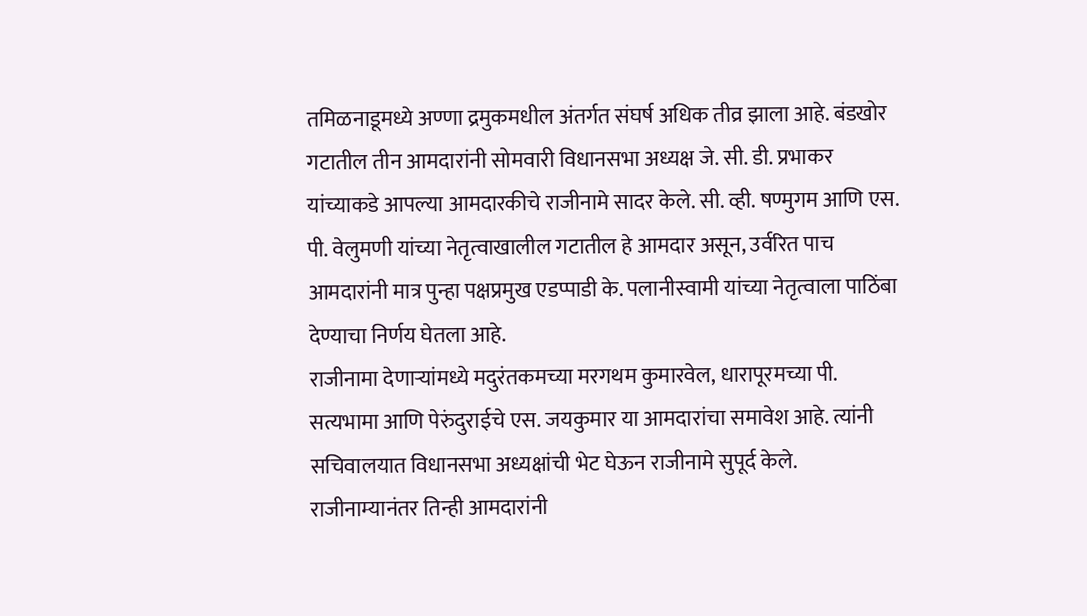तमिळनाडूमध्ये अण्णा द्रमुकमधील अंतर्गत संघर्ष अधिक तीव्र झाला आहे. बंडखोर गटातील तीन आमदारांनी सोमवारी विधानसभा अध्यक्ष जे. सी. डी. प्रभाकर यांच्याकडे आपल्या आमदारकीचे राजीनामे सादर केले. सी. व्ही. षण्मुगम आणि एस. पी. वेलुमणी यांच्या नेतृत्वाखालील गटातील हे आमदार असून, उर्वरित पाच आमदारांनी मात्र पुन्हा पक्षप्रमुख एडप्पाडी के. पलानीस्वामी यांच्या नेतृत्वाला पाठिंबा देण्याचा निर्णय घेतला आहे.
राजीनामा देणाऱ्यांमध्ये मदुरंतकमच्या मरगथम कुमारवेल, धारापूरमच्या पी. सत्यभामा आणि पेरुंदुराईचे एस. जयकुमार या आमदारांचा समावेश आहे. त्यांनी सचिवालयात विधानसभा अध्यक्षांची भेट घेऊन राजीनामे सुपूर्द केले. राजीनाम्यानंतर तिन्ही आमदारांनी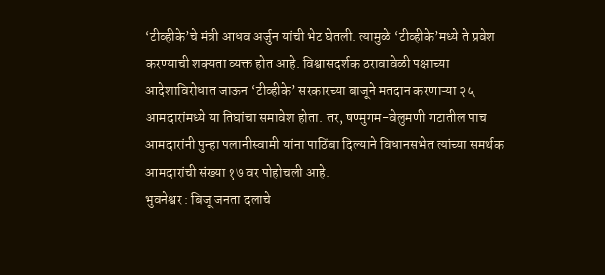‘टीव्हीके’चे मंत्री आधव अर्जुन यांची भेट घेतली. त्यामुळे ‘टीव्हीके’मध्ये ते प्रवेश करण्याची शक्यता व्यक्त होत आहे. विश्वासदर्शक ठरावावेळी पक्षाच्या आदेशाविरोधात जाऊन ‘टीव्हीके’ सरकारच्या बाजूने मतदान करणाऱ्या २५ आमदारांमध्ये या तिघांचा समावेश होता. तर, षण्मुगम-वेलुमणी गटातील पाच आमदारांनी पुन्हा पलानीस्वामी यांना पाठिंबा दिल्याने विधानसभेत त्यांच्या समर्थक आमदारांची संख्या १७ वर पोहोचली आहे.
भुवनेश्वर : बिजू जनता दलाचे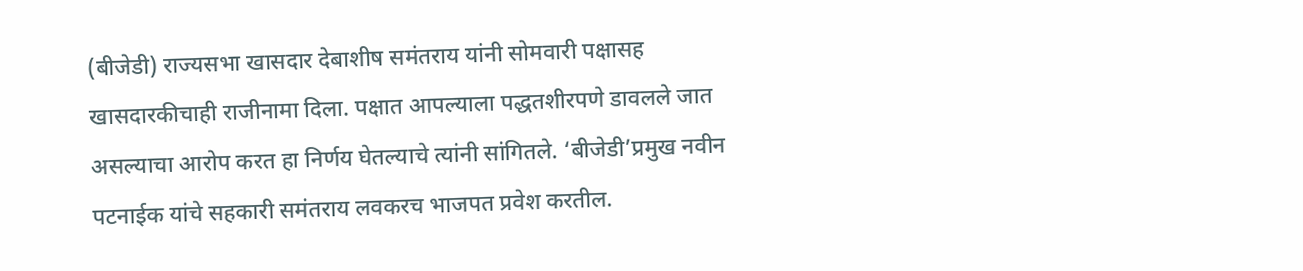(बीजेडी) राज्यसभा खासदार देबाशीष समंतराय यांनी सोमवारी पक्षासह खासदारकीचाही राजीनामा दिला. पक्षात आपल्याला पद्धतशीरपणे डावलले जात असल्याचा आरोप करत हा निर्णय घेतल्याचे त्यांनी सांगितले. ‘बीजेडी’प्रमुख नवीन पटनाईक यांचे सहकारी समंतराय लवकरच भाजपत प्रवेश करतील.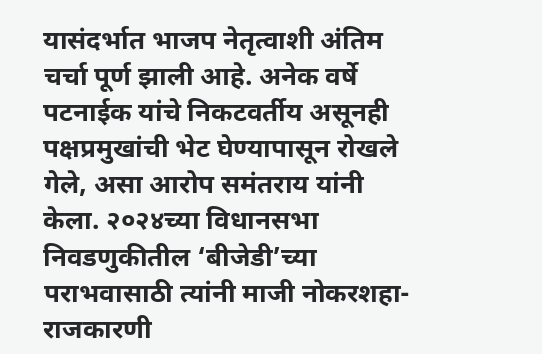यासंदर्भात भाजप नेतृत्वाशी अंतिम चर्चा पूर्ण झाली आहे. अनेक वर्षे पटनाईक यांचे निकटवर्तीय असूनही पक्षप्रमुखांची भेट घेण्यापासून रोखले गेले, असा आरोप समंतराय यांनी केला. २०२४च्या विधानसभा निवडणुकीतील ‘बीजेडी’च्या पराभवासाठी त्यांनी माजी नोकरशहा-राजकारणी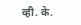व्ही. के.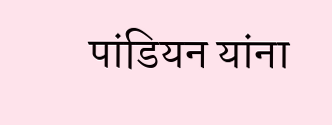पांडियन यांना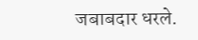जबाबदार धरले.